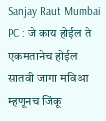Sanjay Raut Mumbai PC : जे काय होईल ते एकमतानेच होईल सातवी जागा मविआ म्हणूनच जिंकू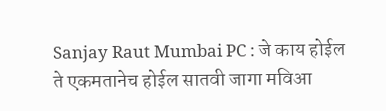Sanjay Raut Mumbai PC : जे काय होईल ते एकमतानेच होईल सातवी जागा मविआ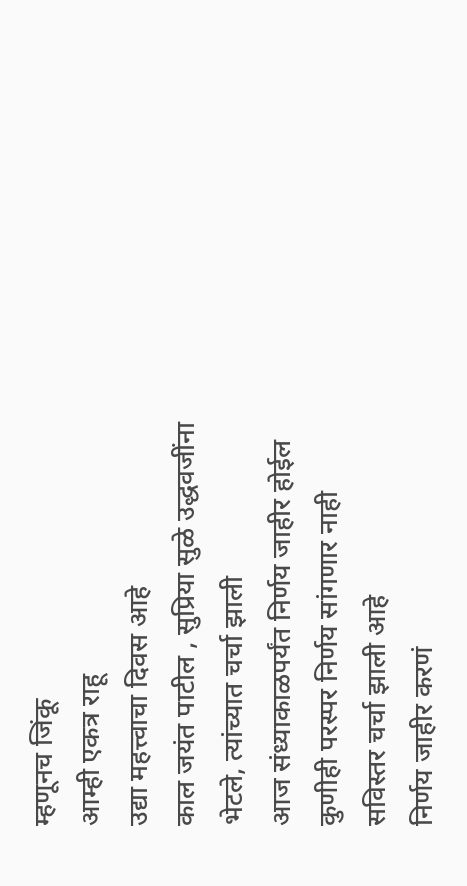म्हणूनच जिंकू
आम्ही एकत्र राहू
उद्या महत्त्वाचा दिवस आहे
काल जयंत पाटील , सुप्रिया सुळे उद्धवजींना भेटले, त्यांच्यात चर्चा झाली
आज संध्याकाळपर्यंत निर्णय जाहीर होईल
कुणीही परस्पर निर्णय सांगणार नाही
सविस्तर चर्चा झाली आहे
निर्णय जाहीर करणं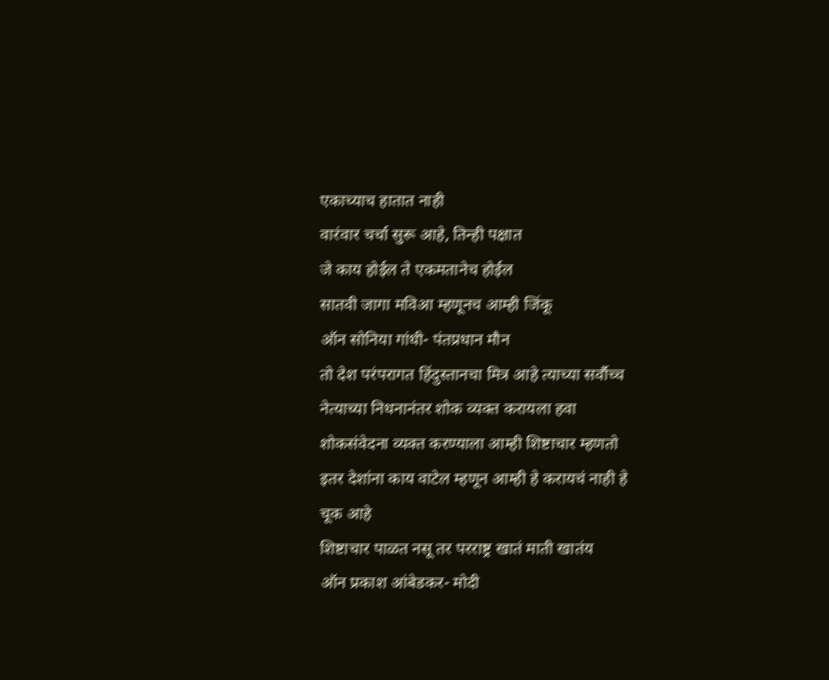एकाच्याच हातात नाही
वारंवार चर्चा सुरू आहे, तिन्ही पक्षात
जे काय होईल ते एकमतानेच होईल
सातवी जागा मविआ म्हणूनच आम्ही जिंकू
ऑन सोनिया गांधी- पंतप्रधान मौन
तो देश परंपरागत हिंदुस्तानचा मित्र आहे त्याच्या सर्वौच्च नेत्याच्या निधनानंतर शोक व्यक्त करायला हवा
शोकसंवेदना व्यक्त करण्याला आम्ही शिष्टाचार म्हणतो
इतर देशांना काय वाटेल म्हणून आम्ही हे करायचं नाही हे चूक आहे
शिष्टाचार पाळत नसू तर परराष्ट्र खातं माती खातंय
ऑन प्रकाश आंबेडकर- मोदी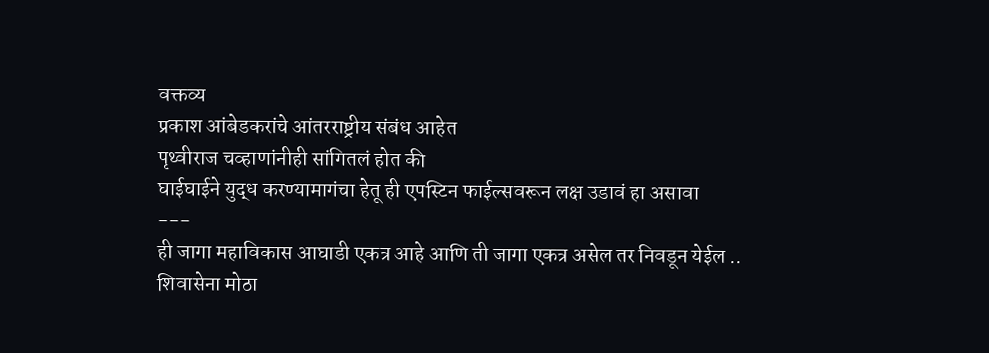वक्तव्य
प्रकाश आंबेडकरांचे आंतरराष्ट्रीय संबंध आहेत
पृथ्वीराज चव्हाणांनीही सांगितलं होत की
घाईघाईने युद्ध करण्यामागंचा हेतू ही एपस्टिन फाईल्सवरून लक्ष उडावं हा असावा
---
ही जागा महाविकास आघाडी एकत्र आहे आणि ती जागा एकत्र असेल तर निवडून येईल ..
शिवासेना मोठा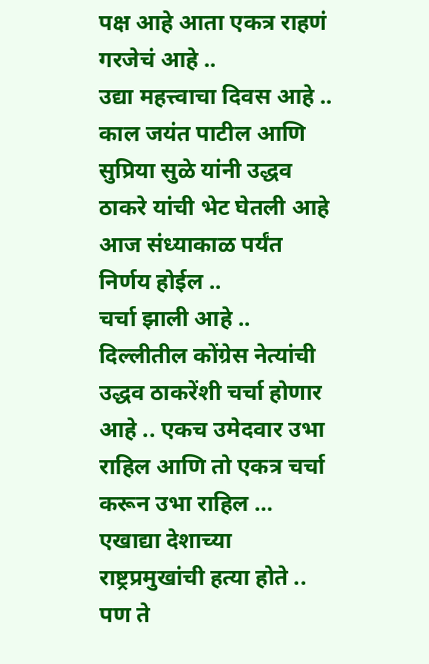पक्ष आहे आता एकत्र राहणं गरजेचं आहे ..
उद्या महत्त्वाचा दिवस आहे .. काल जयंत पाटील आणि सुप्रिया सुळे यांनी उद्धव ठाकरे यांची भेट घेतली आहे
आज संध्याकाळ पर्यंत निर्णय होईल ..
चर्चा झाली आहे ..
दिल्लीतील कोंग्रेस नेत्यांची उद्धव ठाकरेंशी चर्चा होणार आहे .. एकच उमेदवार उभा राहिल आणि तो एकत्र चर्चा करून उभा राहिल …
एखाद्या देशाच्या राष्ट्रप्रमुखांची हत्या होते .. पण ते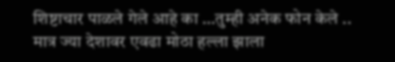शिष्टाचार पाळले गेले आहे का …तुम्ही अनेक फोन केले .. मात्र ज्या देशावर एवढा मोठा हल्ला झाला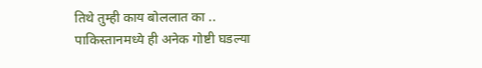तिथे तुम्ही काय बोललात का ..
पाकिस्तानमध्ये ही अनेक गोष्टी घडल्या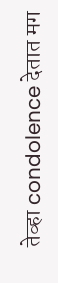तेव्हा condolence देतात मग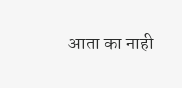आता का नाही